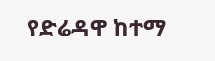የድሬዳዋ ከተማ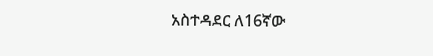አስተዳደር ለ16ኛው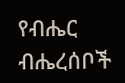የብሔር ብሔረሰቦች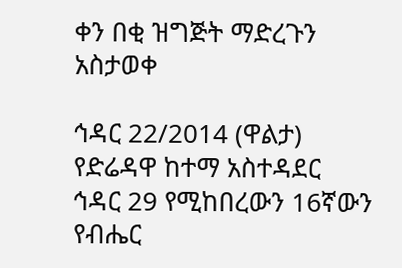ቀን በቂ ዝግጅት ማድረጉን አስታወቀ

ኅዳር 22/2014 (ዋልታ) የድሬዳዋ ከተማ አስተዳደር ኅዳር 29 የሚከበረውን 16ኛውን የብሔር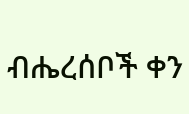ብሔረሰቦች ቀን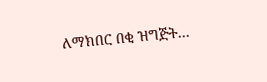ለማክበር በቂ ዝግጅት…